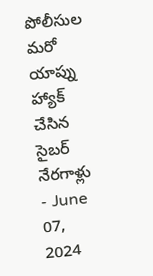పోలీసుల మరో యాప్ను హ్యాక్ చేసిన సైబర్ నేరగాళ్లు
- June 07, 2024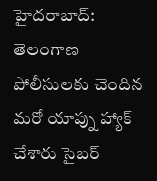హైదరాబాద్: తెలంగాణ పోలీసులకు చెందిన మరో యాప్ను హ్యాక్ చేశారు సైబర్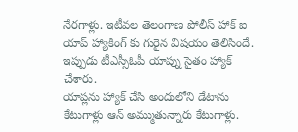నేరగాళ్లు. ఇటీవల తెలంగాణ పోలీస్ హాక్ ఐ యాప్ హ్యాకింగ్ కు గురైన విషయం తెలిసిందే. ఇప్పుడు టీఎస్సీఓపీ యాప్ను సైతం హ్యాక్ చేశారు.
యాప్లను హ్యాక్ చేసి అందులోని డేటాను కేటుగాళ్లు ఆన్ అమ్ముతున్నారు కేటుగాళ్లు.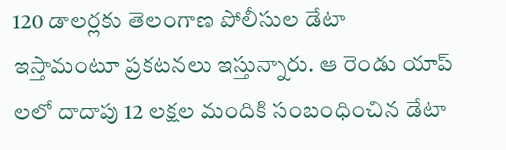120 డాలర్లకు తెలంగాణ పోలీసుల డేటా ఇస్తామంటూ ప్రకటనలు ఇస్తున్నారు. ఆ రెండు యాప్ లలో దాదాపు 12 లక్షల మందికి సంబంధించిన డేటా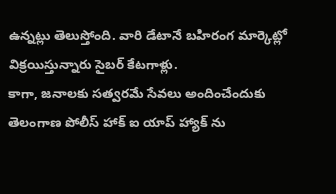ఉన్నట్లు తెలుస్తోంది. వారి డేటానే బహిరంగ మార్కెట్లో విక్రయిస్తున్నారు సైబర్ కేటగాళ్లు.
కాగా, జనాలకు సత్వరమే సేవలు అందించేందుకు తెలంగాణ పోలీస్ హాక్ ఐ యాప్ హ్యాక్ ను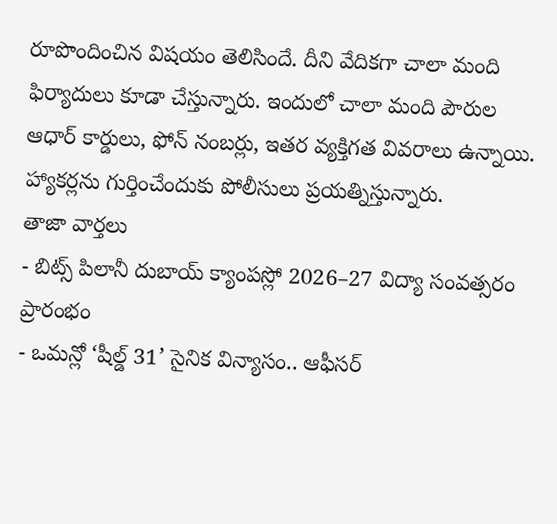రూపొందించిన విషయం తెలిసిందే. దీని వేదికగా చాలా మంది ఫిర్యాదులు కూడా చేస్తున్నారు. ఇందులో చాలా మంది పౌరుల ఆధార్ కార్డులు, ఫోన్ నంబర్లు, ఇతర వ్యక్తిగత వివరాలు ఉన్నాయి. హ్యాకర్లను గుర్తించేందుకు పోలీసులు ప్రయత్నిస్తున్నారు.
తాజా వార్తలు
- బిట్స్ పిలానీ దుబాయ్ క్యాంపస్లో 2026–27 విద్యా సంవత్సరం ప్రారంభం
- ఒమన్లో ‘షీల్డ్ 31’ సైనిక విన్యాసం.. ఆఫీసర్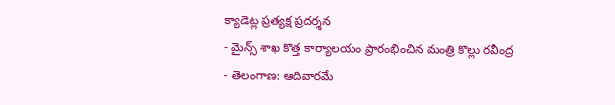క్యాడెట్ల ప్రత్యక్ష ప్రదర్శన
- మైన్స్ శాఖ కొత్త కార్యాలయం ప్రారంభించిన మంత్రి కొల్లు రవీంద్ర
- తెలంగాణ: ఆదివారమే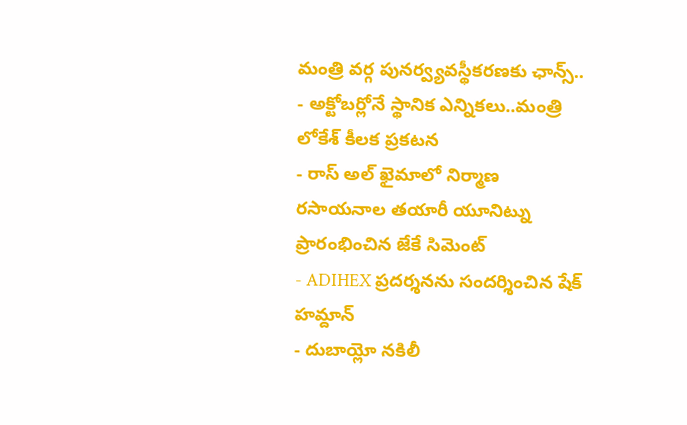మంత్రి వర్గ పునర్వ్యవస్థీకరణకు ఛాన్స్..
- అక్టోబర్లోనే స్థానిక ఎన్నికలు..మంత్రి లోకేశ్ కీలక ప్రకటన
- రాస్ అల్ ఖైమాలో నిర్మాణ రసాయనాల తయారీ యూనిట్ను ప్రారంభించిన జేకే సిమెంట్
- ADIHEX ప్రదర్శనను సందర్శించిన షేక్ హమ్దాన్
- దుబాయ్లో నకిలీ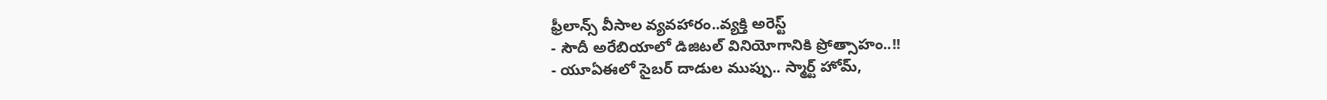ఫ్రీలాన్స్ వీసాల వ్యవహారం..వ్యక్తి అరెస్ట్
- సౌదీ అరేబియాలో డిజిటల్ వినియోగానికి ప్రోత్సాహం..!!
- యూఏఈలో సైబర్ దాడుల ముప్పు.. స్మార్ట్ హోమ్,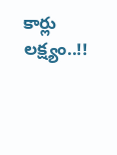కార్లు లక్ష్యం..!!